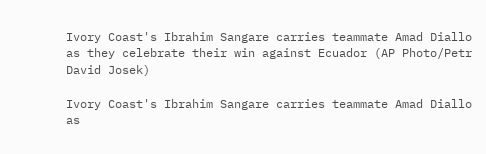Ivory Coast's Ibrahim Sangare carries teammate Amad Diallo as they celebrate their win against Ecuador (AP Photo/Petr David Josek)

Ivory Coast's Ibrahim Sangare carries teammate Amad Diallo as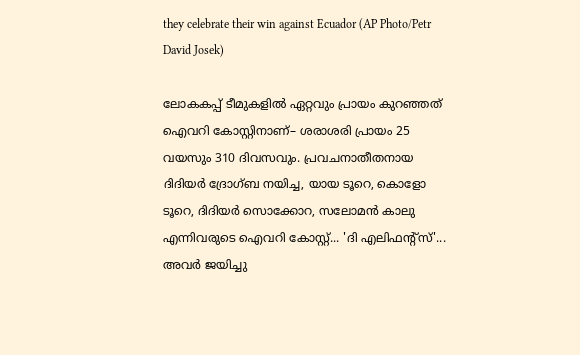they celebrate their win against Ecuador (AP Photo/Petr David Josek)

ലോകകപ്പ് ടീമുകളിൽ ഏറ്റവും പ്രായം കുറഞ്ഞത് ഐവറി കോസ്റ്റിനാണ്– ശരാശരി പ്രായം 25 വയസും 310 ദിവസവും. പ്രവചനാതീതനായ ദിദിയർ ദ്രോഗ്ബ നയിച്ച, യായ ടൂറെ, കൊളോ ടൂറെ, ദിദിയർ സൊക്കോറ, സലോമൻ കാലു എന്നിവരുടെ ഐവറി കോസ്റ്റ്... 'ദി എലിഫന്റ്സ്'... അവര്‍ ജയിച്ചു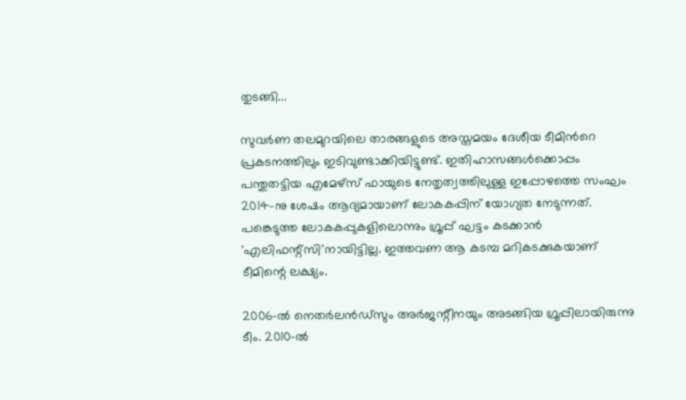തുടങ്ങി...

സുവർണ തലമുറയിലെ താരങ്ങളുടെ അസ്തമയം ദേശീയ ടീമിന്‍റെ പ്രകടനത്തിലും ഇടിവുണ്ടാക്കിയിട്ടുണ്ട്. ഇതിഹാസങ്ങൾക്കൊപ്പം പന്തുതട്ടിയ എമേഴ്സ് ഫായുടെ നേതൃത്വത്തിലുള്ള ഇപ്പോഴത്തെ സംഘം 2014-നു ശേഷം ആദ്യമായാണ് ലോകകപ്പിന് യോഗ്യത നേടുന്നത്. പങ്കെടുത്ത ലോകകപ്പുകളിലൊന്നും ഗ്രൂപ്പ് ഘട്ടം കടക്കാൻ 'എലിഫന്റ്സി'നായിട്ടില്ല. ഇത്തവണ ആ കടമ്പ മറികടക്കുകയാണ് ടീമിന്റെ ലക്ഷ്യം.

2006-ൽ നെതർലൻഡ്സും അർജന്റീനയും അടങ്ങിയ ഗ്രൂപ്പിലായിരുന്നു ടീം. 2010-ൽ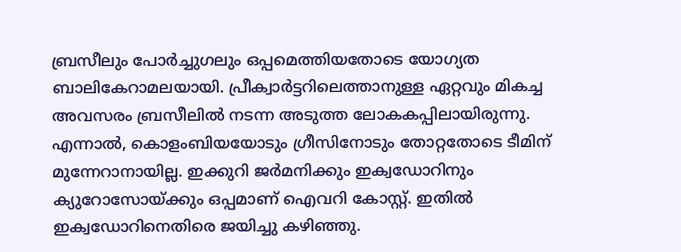ബ്രസീലും പോർച്ചുഗലും ഒപ്പമെത്തിയതോടെ യോഗ്യത ബാലികേറാമലയായി. പ്രീക്വാർട്ടറിലെത്താനുള്ള ഏറ്റവും മികച്ച അവസരം ബ്രസീലിൽ നടന്ന അടുത്ത ലോകകപ്പിലായിരുന്നു. എന്നാൽ, കൊളംബിയയോടും ഗ്രീസിനോടും തോറ്റതോടെ ടീമിന് മുന്നേറാനായില്ല. ഇക്കുറി ജര്‍മനിക്കും ഇക്വഡോറിനും ക്യുറോസോയ്ക്കും ഒപ്പമാണ് ഐവറി കോസ്റ്റ്. ഇതില്‍ ഇക്വഡോറിനെതിരെ ജയിച്ചു കഴിഞ്ഞു.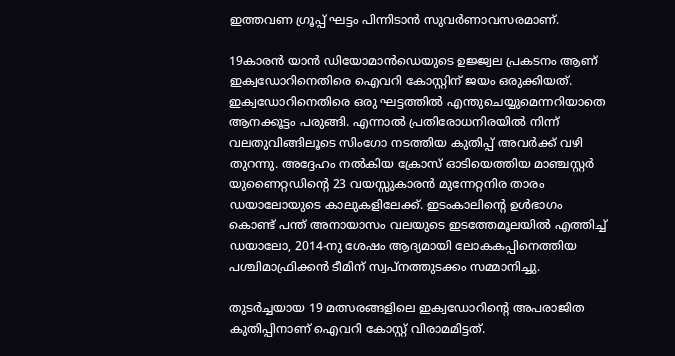ഇത്തവണ ഗ്രൂപ്പ് ഘട്ടം പിന്നിടാന്‍ സുവര്‍ണാവസരമാണ്.

19കാരന്‍ യാൻ ഡിയോമാൻഡെയുടെ ഉജ്ജ്വല പ്രകടനം ആണ് ഇക്വഡോറിനെതിരെ ഐവറി കോസ്റ്റിന് ജയം ഒരുക്കിയത്. ഇക്വഡോറിനെതിരെ ഒരു ഘട്ടത്തില്‍ എന്തുചെയ്യുമെന്നറിയാതെ ആനക്കൂട്ടം പരുങ്ങി. എന്നാൽ പ്രതിരോധനിരയിൽ നിന്ന് വലതുവിങ്ങിലൂടെ സിംഗോ നടത്തിയ കുതിപ്പ് അവര്‍ക്ക് വഴി തുറന്നു. അദ്ദേഹം നൽകിയ ക്രോസ് ഓടിയെത്തിയ മാഞ്ചസ്റ്റർ യുണൈറ്റഡിന്റെ 23 വയസ്സുകാരൻ മുന്നേറ്റനിര താരം ഡയാലോയുടെ കാലുകളിലേക്ക്. ഇടംകാലിന്റെ ഉൾഭാഗം കൊണ്ട് പന്ത് അനായാസം വലയുടെ ഇടത്തേമൂലയിൽ എത്തിച്ച് ഡയാലോ, 2014-നു ശേഷം ആദ്യമായി ലോകകപ്പിനെത്തിയ പശ്ചിമാഫ്രിക്കൻ ടീമിന് സ്വപ്നത്തുടക്കം സമ്മാനിച്ചു.

തുടർച്ചയായ 19 മത്സരങ്ങളിലെ ഇക്വഡോറിന്റെ അപരാജിത കുതിപ്പിനാണ് ഐവറി കോസ്റ്റ് വിരാമമിട്ടത്.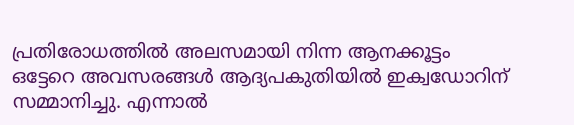പ്രതിരോധത്തില്‍ അലസമായി നിന്ന ആനക്കൂട്ടം ഒട്ടേറെ അവസരങ്ങള്‍ ആദ്യപകുതിയില്‍ ഇക്വഡോറിന് സമ്മാനിച്ചു. എന്നാല്‍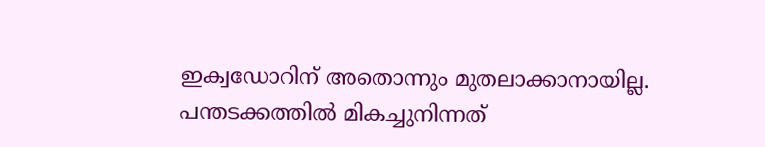ഇക്വഡ‍ോറിന് അതൊന്നും മുതലാക്കാനായില്ല. പന്തടക്കത്തിൽ മികച്ചുനിന്നത്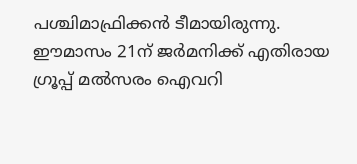പശ്ചിമാഫ്രിക്കൻ ടീമായിരുന്നു. ഈമാസം 21ന് ജര്‍മനിക്ക് എതിരായ ഗ്രൂപ്പ് മല്‍സരം ഐവറി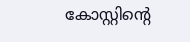കോസ്റ്റിന്റെ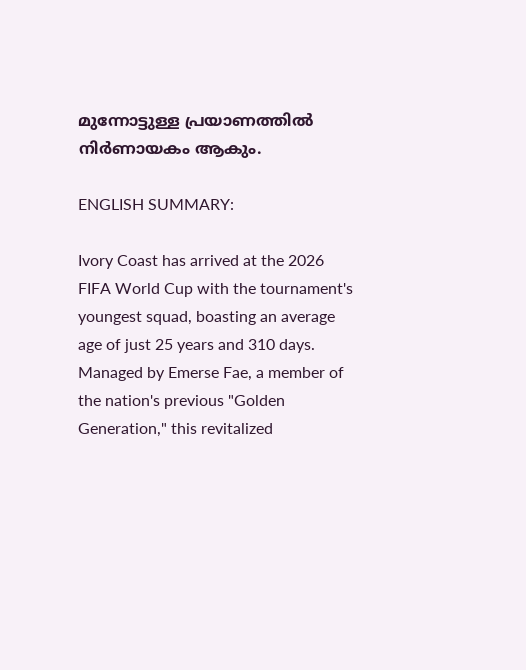മുന്നോട്ടുള്ള പ്രയാണത്തില്‍ നിര്‍ണായകം ആകും.

ENGLISH SUMMARY:

Ivory Coast has arrived at the 2026 FIFA World Cup with the tournament's youngest squad, boasting an average age of just 25 years and 310 days. Managed by Emerse Fae, a member of the nation's previous "Golden Generation," this revitalized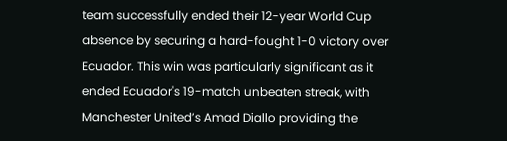team successfully ended their 12-year World Cup absence by securing a hard-fought 1-0 victory over Ecuador. This win was particularly significant as it ended Ecuador's 19-match unbeaten streak, with Manchester United’s Amad Diallo providing the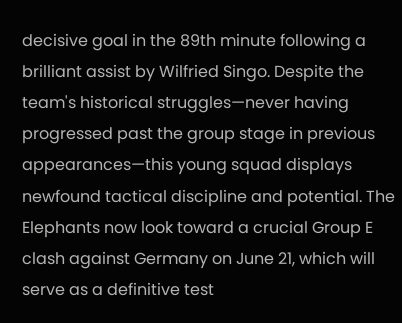decisive goal in the 89th minute following a brilliant assist by Wilfried Singo. Despite the team's historical struggles—never having progressed past the group stage in previous appearances—this young squad displays newfound tactical discipline and potential. The Elephants now look toward a crucial Group E clash against Germany on June 21, which will serve as a definitive test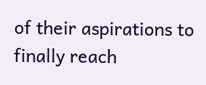of their aspirations to finally reach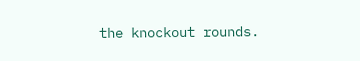the knockout rounds.